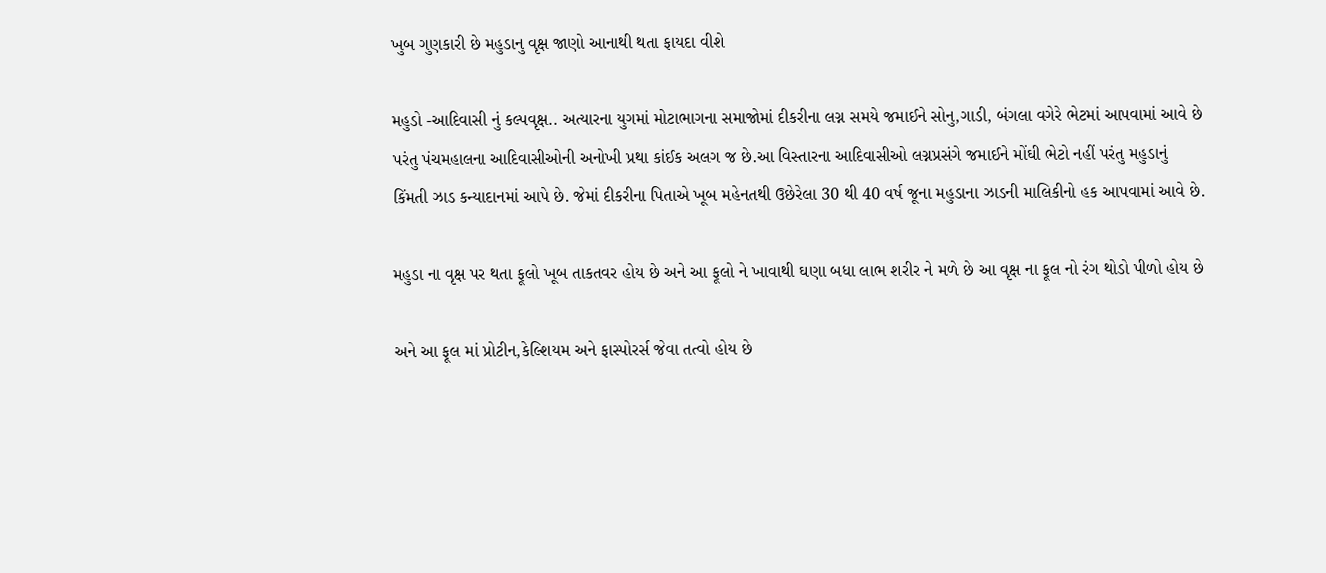ખુબ ગુણકારી છે મહુડાનુ વૃક્ષ જાણો આનાથી થતા ફાયદા વીશે

મહુડો -આદિવાસી નું કલ્પવૃક્ષ.. અત્યારના યુગમાં મોટાભાગના સમાજોમાં દીકરીના લગ્ન સમયે જમાઈને સોનુ,ગાડી, બંગલા વગેરે ભેટમાં આપવામાં આવે છે પરંતુ પંચમહાલના આદિવાસીઓની અનોખી પ્રથા કાંઈક અલગ જ છે.આ વિસ્તારના આદિવાસીઓ લગ્નપ્રસંગે જમાઈને મોંઘી ભેટો નહીં પરંતુ મહુડાનું કિંમતી ઝાડ કન્યાદાનમાં આપે છે. જેમાં દીકરીના પિતાએ ખૂબ મહેનતથી ઉછેરેલા 30 થી 40 વર્ષ જૂના મહુડાના ઝાડની માલિકીનો હક આપવામાં આવે છે.

મહુડા ના વૃક્ષ પર થતા ફૂલો ખૂબ તાકતવર હોય છે અને આ ફૂલો ને ખાવાથી ઘણા બધા લાભ શરીર ને મળે છે આ વૃક્ષ ના ફૂલ નો રંગ થોડો પીળો હોય છે

અને આ ફૂલ માં પ્રોટીન,કેલ્શિયમ અને ફાસ્પોરર્સ જેવા તત્વો હોય છે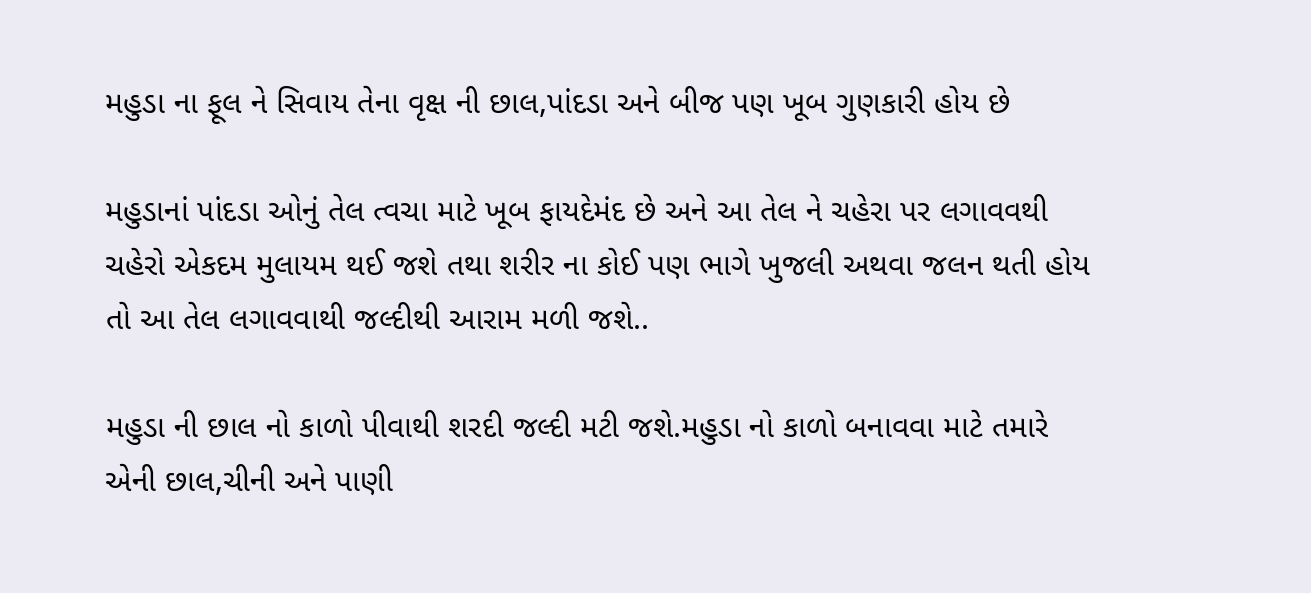મહુડા ના ફૂલ ને સિવાય તેના વૃક્ષ ની છાલ,પાંદડા અને બીજ પણ ખૂબ ગુણકારી હોય છે

મહુડાનાં પાંદડા ઓનું તેલ ત્વચા માટે ખૂબ ફાયદેમંદ છે અને આ તેલ ને ચહેરા પર લગાવવથી ચહેરો એકદમ મુલાયમ થઈ જશે તથા શરીર ના કોઈ પણ ભાગે ખુજલી અથવા જલન થતી હોય તો આ તેલ લગાવવાથી જલ્દીથી આરામ મળી જશે..

મહુડા ની છાલ નો કાળો પીવાથી શરદી જલ્દી મટી જશે.મહુડા નો કાળો બનાવવા માટે તમારે એની છાલ,ચીની અને પાણી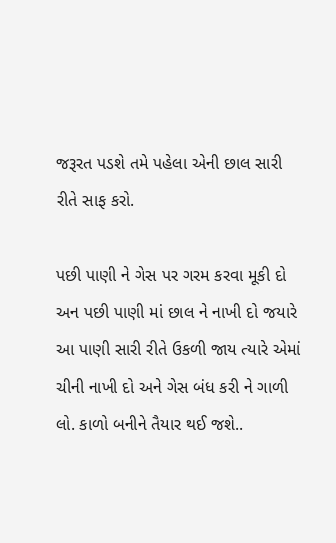જરૂરત પડશે તમે પહેલા એની છાલ સારી રીતે સાફ કરો.

પછી પાણી ને ગેસ પર ગરમ કરવા મૂકી દો અન પછી પાણી માં છાલ ને નાખી દો જયારે આ પાણી સારી રીતે ઉકળી જાય ત્યારે એમાં ચીની નાખી દો અને ગેસ બંધ કરી ને ગાળી લો. કાળો બનીને તૈયાર થઈ જશે..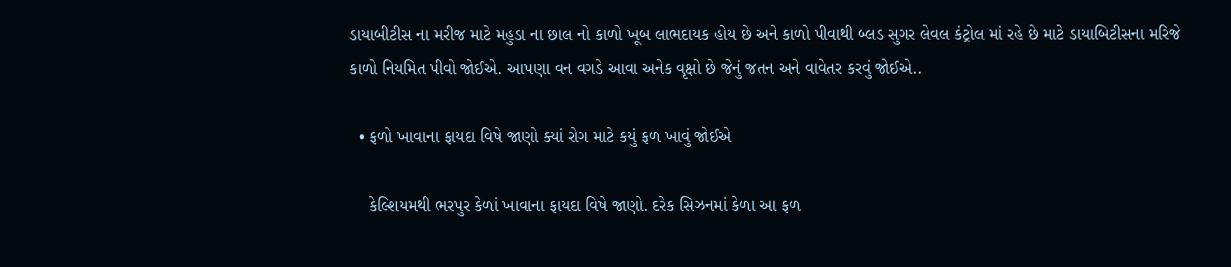ડાયાબીટીસ ના મરીજ માટે મહુડા ના છાલ નો કાળો ખૂબ લાભદાયક હોય છે અને કાળો પીવાથી બ્લડ સુગર લેવલ કંટ્રોલ માં રહે છે માટે ડાયાબિટીસના મરિજે કાળો નિયમિત પીવો જોઈએ. આપણા વન વગડે આવા અનેક વૃક્ષો છે જેનું જતન અને વાવેતર કરવું જોઈએ..

  • ફળો ખાવાના ફાયદા વિષે જાણો ક્યાં રોગ માટે કયું ફળ ખાવું જોઈએ

    કેલ્શિયમથી ભરપુર કેળાં ખાવાના ફાયદા વિષે જાણો. દરેક સિઝનમાં કેળા આ ફળ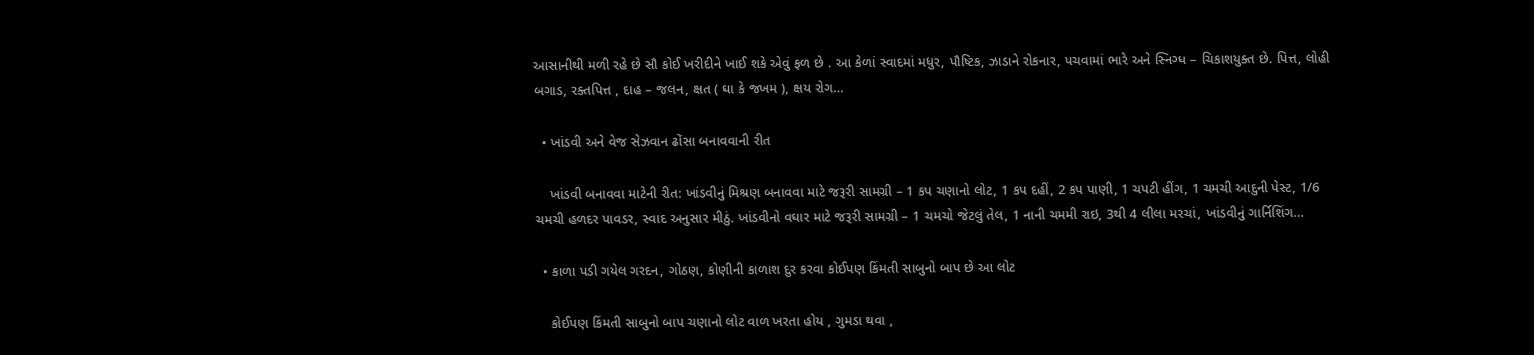આસાનીથી મળી રહે છે સૌ કોઈ ખરીદીને ખાઈ શકે એવું ફળ છે . આ કેળાં સ્વાદમાં મધુર, પૌષ્ટિક, ઝાડાને રોકનાર, પચવામાં ભારે અને સ્નિગ્ધ – ચિકાશયુક્ત છે. પિત્ત, લોહી બગાડ, રક્તપિત્ત , દાહ – જલન, ક્ષત ( ઘા કે જખમ ), ક્ષય રોગ…

  • ખાંડવી અને વેજ સેઝવાન ઢોંસા બનાવવાની રીત

    ખાંડવી બનાવવા માટેની રીત: ખાંડવીનું મિશ્રણ બનાવવા માટે જરૂરી સામગ્રી – 1 કપ ચણાનો લોટ, 1 કપ દહીં, 2 કપ પાણી, 1 ચપટી હીંગ, 1 ચમચી આદુની પેસ્ટ, 1/6 ચમચી હળદર પાવડર, સ્વાદ અનુસાર મીઠું. ખાંડવીનો વઘાર માટે જરૂરી સામગ્રી – 1 ચમચો જેટલું તેલ, 1 નાની ચમમી રાઇ, 3થી 4 લીલા મરચાં, ખાંડવીનું ગાર્નિશિંગ…

  • કાળા પડી ગયેલ ગરદન, ગોઠણ, કોણીની કાળાશ દુર કરવા કોઈપણ કિંમતી સાબુનો બાપ છે આ લોટ

    કોઈપણ કિંમતી સાબુનો બાપ ચણાનો લોટ વાળ ખરતા હોય , ગુમડા થવા ,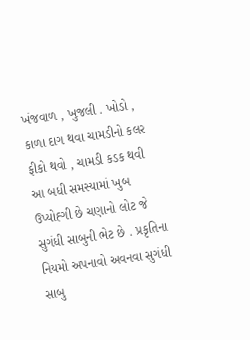ખંજવાળ , ખુજલી . ખોડો , કાળા દાગ થવા ચામડીનો કલર ફીકો થવો , ચામડી કડક થવી આ બધી સમસ્યામાં ખુબ ઉપ્યોહ્ગી છે ચણાનો લોટ જે સુગંધી સાબુની ભેટ છે . પ્રકૃતિના નિયમો અપનાવો અવનવા સુગંધી સાબુ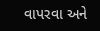વાપરવા અને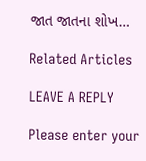જાત જાતના શોખ…

Related Articles

LEAVE A REPLY

Please enter your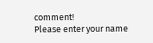comment!
Please enter your name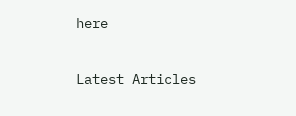here

Latest Articles